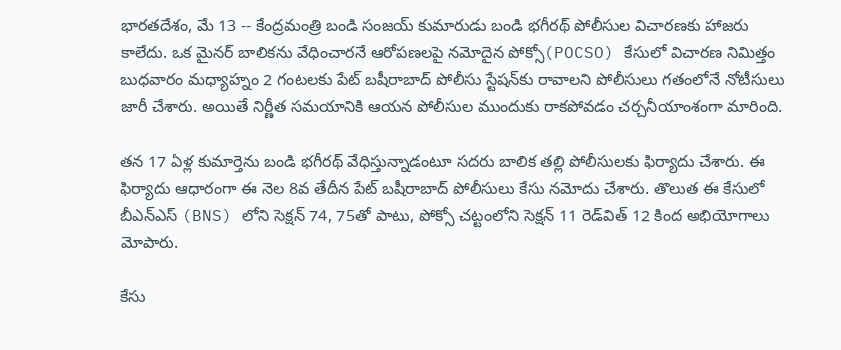భారతదేశం, మే 13 -- కేంద్రమంత్రి బండి సంజయ్ కుమారుడు బండి భగీరథ్ పోలీసుల విచారణకు హాజరు కాలేదు. ఒక మైనర్ బాలికను వేధించారనే ఆరోపణలపై నమోదైన పోక్సో(POCSO) కేసులో విచారణ నిమిత్తం బుధవారం మధ్యాహ్నం 2 గంటలకు పేట్ బషీరాబాద్ పోలీసు స్టేషన్‌కు రావాలని పోలీసులు గతంలోనే నోటీసులు జారీ చేశారు. అయితే నిర్ణీత సమయానికి ఆయన పోలీసుల ముందుకు రాకపోవడం చర్చనీయాంశంగా మారింది.

తన 17 ఏళ్ల కుమార్తెను బండి భగీరథ్ వేధిస్తున్నాడంటూ సదరు బాలిక తల్లి పోలీసులకు ఫిర్యాదు చేశారు. ఈ ఫిర్యాదు ఆధారంగా ఈ నెల 8వ తేదీన పేట్ బషీరాబాద్ పోలీసులు కేసు నమోదు చేశారు. తొలుత ఈ కేసులో బీఎన్‌ఎస్ (BNS) లోని సెక్షన్ 74, 75తో పాటు, పోక్సో చట్టంలోని సెక్షన్ 11 రెడ్‌విత్ 12 కింద అభియోగాలు మోపారు.

కేసు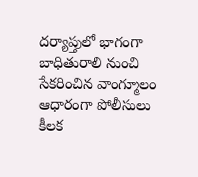దర్యాప్తులో భాగంగా బాధితురాలి నుంచి సేకరించిన వాంగ్మూలం ఆధారంగా పోలీసులు కీలక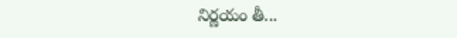నిర్ణయం తీ...